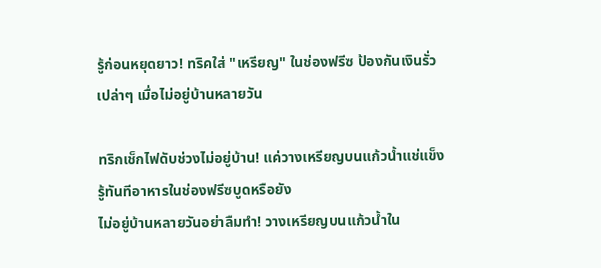รู้ก่อนหยุดยาว! ทริคใส่ "เหรียญ" ในช่องฟรีซ ป้องกันเงินรั่วเปล่าๆ เมื่อไม่อยู่บ้านหลายวัน

ทริกเช็กไฟดับช่วงไม่อยู่บ้าน! แค่วางเหรียญบนแก้วน้ำแช่แข็ง รู้ทันทีอาหารในช่องฟรีซบูดหรือยัง
ไม่อยู่บ้านหลายวันอย่าลืมทำ! วางเหรียญบนแก้วน้ำใน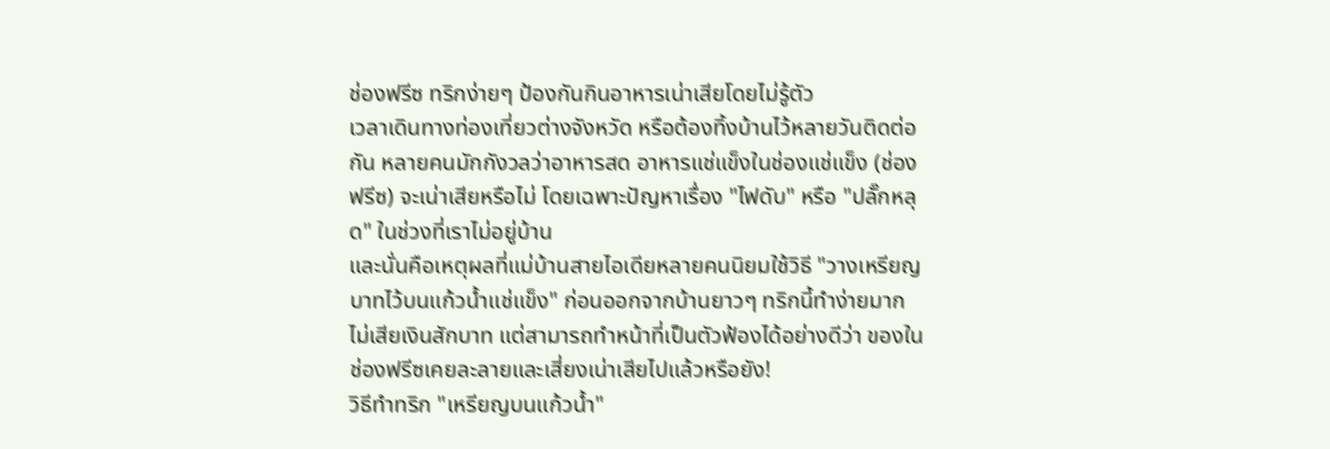ช่องฟรีซ ทริกง่ายๆ ป้องกันกินอาหารเน่าเสียโดยไม่รู้ตัว
เวลาเดินทางท่องเที่ยวต่างจังหวัด หรือต้องทิ้งบ้านไว้หลายวันติดต่อกัน หลายคนมักกังวลว่าอาหารสด อาหารแช่แข็งในช่องแช่แข็ง (ช่องฟรีซ) จะเน่าเสียหรือไม่ โดยเฉพาะปัญหาเรื่อง "ไฟดับ" หรือ "ปลั๊กหลุด" ในช่วงที่เราไม่อยู่บ้าน
และนั่นคือเหตุผลที่แม่บ้านสายไอเดียหลายคนนิยมใช้วิธี "วางเหรียญบาทไว้บนแก้วน้ำแช่แข็ง" ก่อนออกจากบ้านยาวๆ ทริกนี้ทำง่ายมาก ไม่เสียเงินสักบาท แต่สามารถทำหน้าที่เป็นตัวฟ้องได้อย่างดีว่า ของในช่องฟรีซเคยละลายและเสี่ยงเน่าเสียไปแล้วหรือยัง!
วิธีทำทริก "เหรียญบนแก้วน้ำ"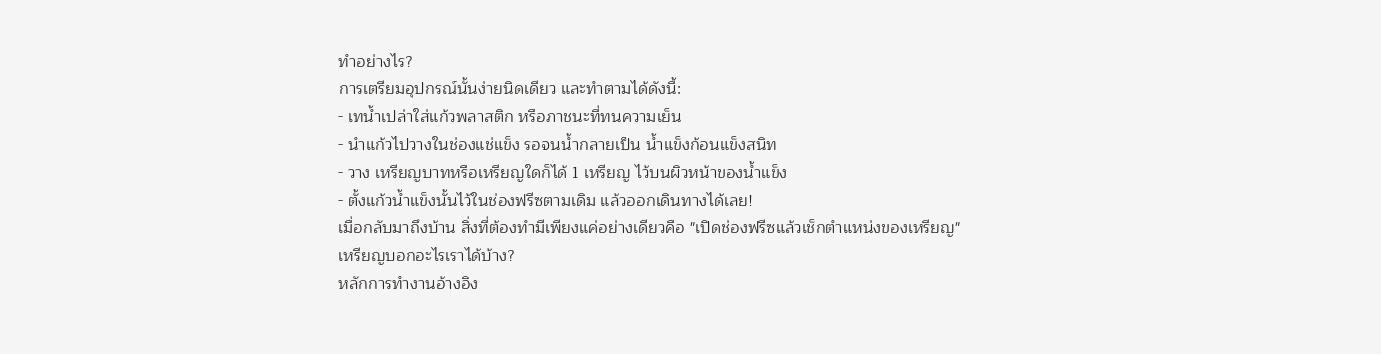ทำอย่างไร?
การเตรียมอุปกรณ์นั้นง่ายนิดเดียว และทำตามได้ดังนี้:
- เทน้ำเปล่าใส่แก้วพลาสติก หรือภาชนะที่ทนความเย็น
- นำแก้วไปวางในช่องแช่แข็ง รอจนน้ำกลายเป็น น้ำแข็งก้อนแข็งสนิท
- วาง เหรียญบาทหรือเหรียญใดก็ได้ 1 เหรียญ ไว้บนผิวหน้าของน้ำแข็ง
- ตั้งแก้วน้ำแข็งนั้นไว้ในช่องฟรีซตามเดิม แล้วออกเดินทางได้เลย!
เมื่อกลับมาถึงบ้าน สิ่งที่ต้องทำมีเพียงแค่อย่างเดียวคือ "เปิดช่องฟรีซแล้วเช็กตำแหน่งของเหรียญ"
เหรียญบอกอะไรเราได้บ้าง?
หลักการทำงานอ้างอิง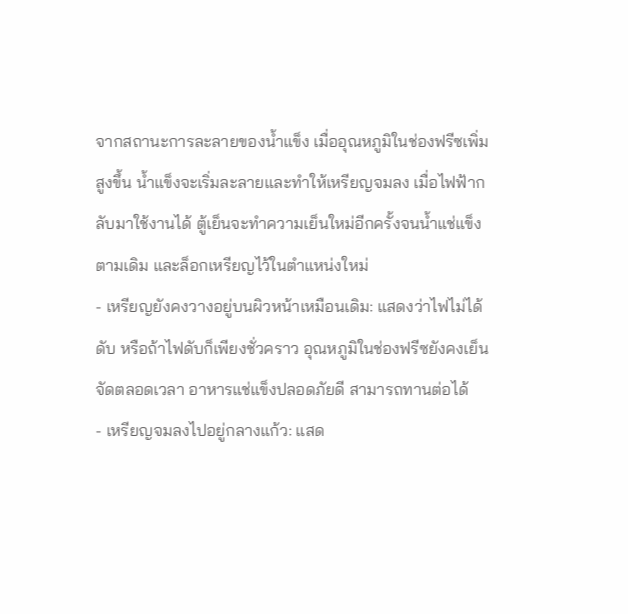จากสถานะการละลายของน้ำแข็ง เมื่ออุณหภูมิในช่องฟรีซเพิ่มสูงขึ้น น้ำแข็งจะเริ่มละลายและทำให้เหรียญจมลง เมื่อไฟฟ้ากลับมาใช้งานได้ ตู้เย็นจะทำความเย็นใหม่อีกครั้งจนน้ำแช่แข็งตามเดิม และล็อกเหรียญไว้ในตำแหน่งใหม่
- เหรียญยังคงวางอยู่บนผิวหน้าเหมือนเดิม: แสดงว่าไฟไม่ได้ดับ หรือถ้าไฟดับก็เพียงชั่วคราว อุณหภูมิในช่องฟรีซยังคงเย็นจัดตลอดเวลา อาหารแช่แข็งปลอดภัยดี สามารถทานต่อได้
- เหรียญจมลงไปอยู่กลางแก้ว: แสด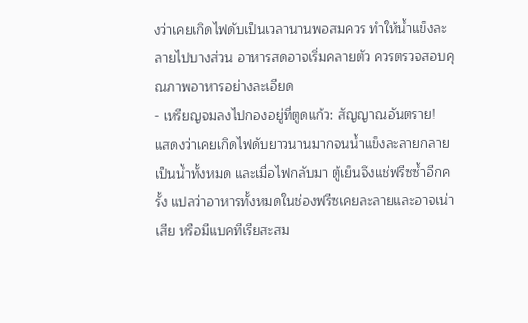งว่าเคยเกิดไฟดับเป็นเวลานานพอสมควร ทำให้น้ำแข็งละลายไปบางส่วน อาหารสดอาจเริ่มคลายตัว ควรตรวจสอบคุณภาพอาหารอย่างละเอียด
- เหรียญจมลงไปกองอยู่ที่ตูดแก้ว: สัญญาณอันตราย! แสดงว่าเคยเกิดไฟดับยาวนานมากจนน้ำแข็งละลายกลายเป็นน้ำทั้งหมด และเมื่อไฟกลับมา ตู้เย็นจึงแช่ฟรีซซ้ำอีกครั้ง แปลว่าอาหารทั้งหมดในช่องฟรีซเคยละลายและอาจเน่าเสีย หรือมีแบคทีเรียสะสม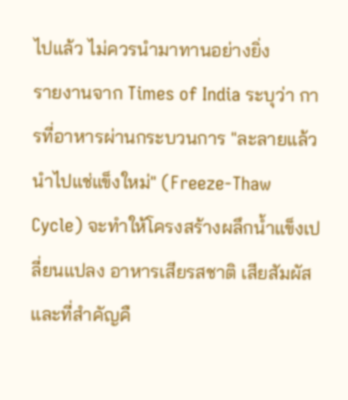ไปแล้ว ไม่ควรนำมาทานอย่างยิ่ง
รายงานจาก Times of India ระบุว่า การที่อาหารผ่านกระบวนการ "ละลายแล้วนำไปแช่แข็งใหม่" (Freeze-Thaw Cycle) จะทำให้โครงสร้างผลึกน้ำแข็งเปลี่ยนแปลง อาหารเสียรสชาติ เสียสัมผัส และที่สำคัญคื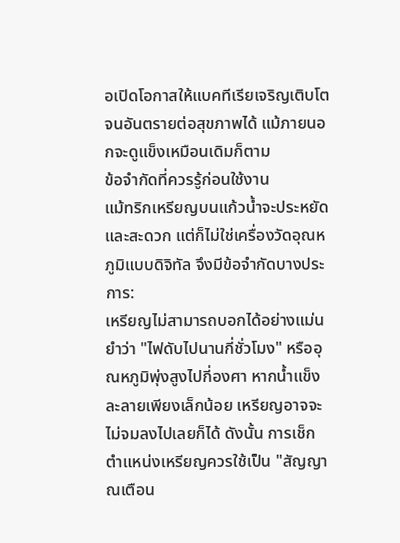อเปิดโอกาสให้แบคทีเรียเจริญเติบโตจนอันตรายต่อสุขภาพได้ แม้ภายนอกจะดูแข็งเหมือนเดิมก็ตาม
ข้อจำกัดที่ควรรู้ก่อนใช้งาน
แม้ทริกเหรียญบนแก้วน้ำจะประหยัดและสะดวก แต่ก็ไม่ใช่เครื่องวัดอุณหภูมิแบบดิจิทัล จึงมีข้อจำกัดบางประการ:
เหรียญไม่สามารถบอกได้อย่างแม่นยำว่า "ไฟดับไปนานกี่ชั่วโมง" หรืออุณหภูมิพุ่งสูงไปกี่องศา หากน้ำแข็งละลายเพียงเล็กน้อย เหรียญอาจจะไม่จมลงไปเลยก็ได้ ดังนั้น การเช็กตำแหน่งเหรียญควรใช้เป็น "สัญญาณเตือน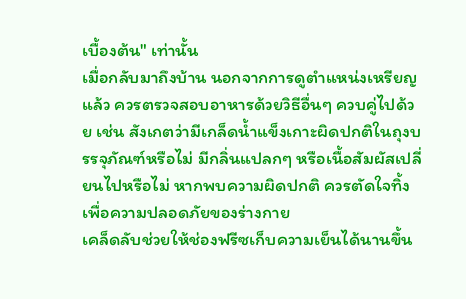เบื้องต้น" เท่านั้น
เมื่อกลับมาถึงบ้าน นอกจากการดูตำแหน่งเหรียญแล้ว ควรตรวจสอบอาหารด้วยวิธีอื่นๆ ควบคู่ไปด้วย เช่น สังเกตว่ามีเกล็ดน้ำแข็งเกาะผิดปกติในถุงบรรจุภัณฑ์หรือไม่ มีกลิ่นแปลกๆ หรือเนื้อสัมผัสเปลี่ยนไปหรือไม่ หากพบความผิดปกติ ควรตัดใจทิ้งเพื่อความปลอดภัยของร่างกาย
เคล็ดลับช่วยให้ช่องฟรีซเก็บความเย็นได้นานขึ้น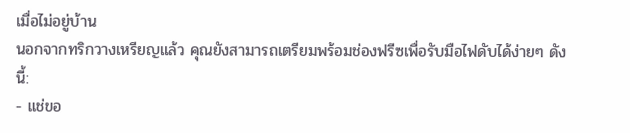เมื่อไม่อยู่บ้าน
นอกจากทริกวางเหรียญแล้ว คุณยังสามารถเตรียมพร้อมช่องฟรีซเพื่อรับมือไฟดับได้ง่ายๆ ดังนี้:
- แช่ขอ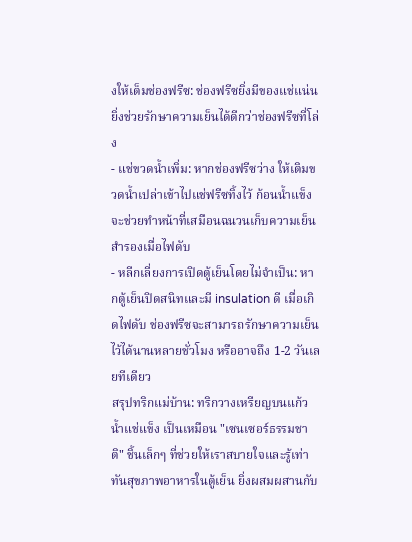งให้เต็มช่องฟรีซ: ช่องฟรีซยิ่งมีของแช่แน่น ยิ่งช่วยรักษาความเย็นได้ดีกว่าช่องฟรีซที่โล่ง
- แช่ขวดน้ำเพิ่ม: หากช่องฟรีซว่าง ให้เติมขวดน้ำเปล่าเข้าไปแช่ฟรีซทิ้งไว้ ก้อนน้ำแข็งจะช่วยทำหน้าที่เสมือนฉนวนเก็บความเย็นสำรองเมื่อไฟดับ
- หลีกเลี่ยงการเปิดตู้เย็นโดยไม่จำเป็น: หากตู้เย็นปิดสนิทและมี insulation ดี เมื่อเกิดไฟดับ ช่องฟรีซจะสามารถรักษาความเย็นไว้ได้นานหลายชั่วโมง หรืออาจถึง 1-2 วันเลยทีเดียว
สรุปทริกแม่บ้าน: ทริกวางเหรียญบนแก้วน้ำแช่แข็ง เป็นเหมือน "เซนเซอร์ธรรมชาติ" ชิ้นเล็กๆ ที่ช่วยให้เราสบายใจและรู้เท่าทันสุขภาพอาหารในตู้เย็น ยิ่งผสมผสานกับ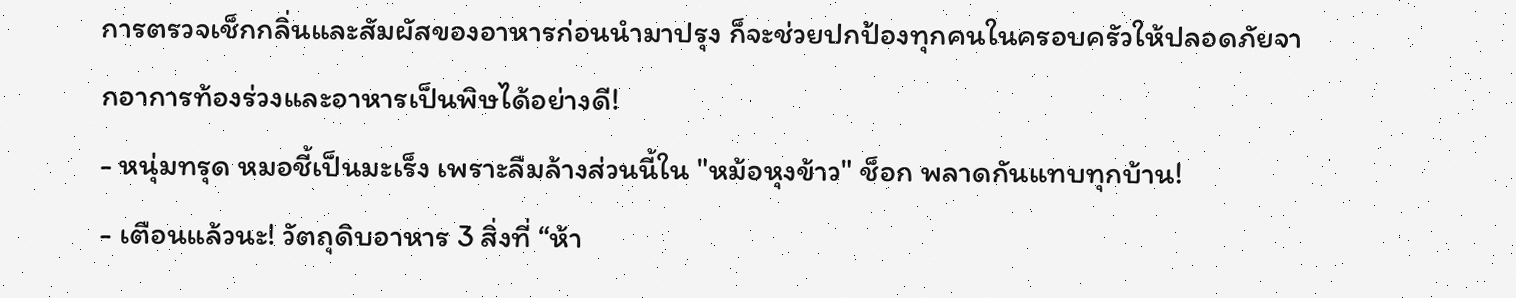การตรวจเช็กกลิ่นและสัมผัสของอาหารก่อนนำมาปรุง ก็จะช่วยปกป้องทุกคนในครอบครัวให้ปลอดภัยจากอาการท้องร่วงและอาหารเป็นพิษได้อย่างดี!
- หนุ่มทรุด หมอชี้เป็นมะเร็ง เพราะลืมล้างส่วนนี้ใน "หม้อหุงข้าว" ช็อก พลาดกันแทบทุกบ้าน!
- เตือนแล้วนะ! วัตถุดิบอาหาร 3 สิ่งที่ “ห้า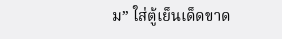ม” ใส่ตู้เย็นเด็ดขาด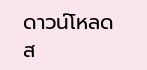ดาวน์โหลดส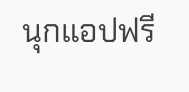นุกแอปฟรี